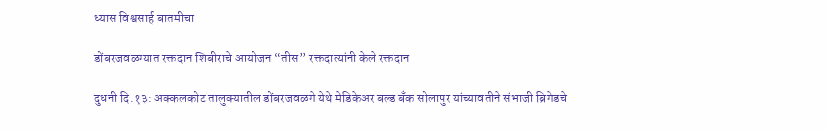ध्यास विश्वसार्ह बातमीचा

डोंबरजवळग्यात रक्तदान शिबीराचे आयोजन “तीस” रक्तदात्यांनी केले रक्तदान

दुधनी दि.१३: अक्कलकोट तालुक्यातील डोंबरजवळगे येथे मेडिकेअर बल्ड बॅंक सोलापुर यांच्यावतीने संभाजी ब्रिगेडचे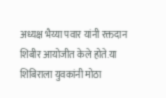अध्यक्ष भैय्या पवार यांनी रक्तदान शिबीर आयोजीत केले होते.या शिबिराला युवकांनी मोठा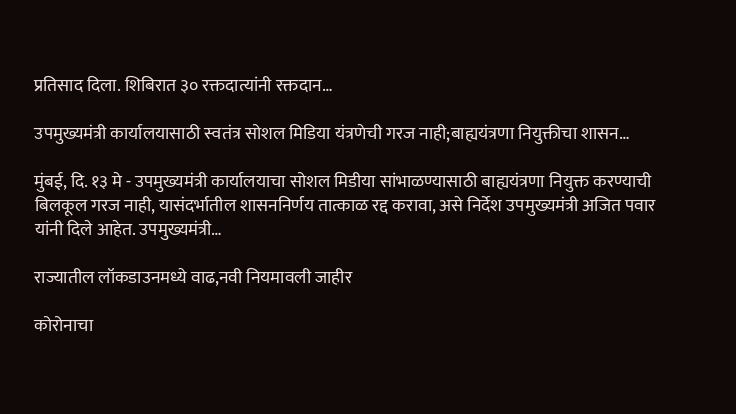प्रतिसाद दिला. शिबिरात ३० रक्तदात्यांनी रक्तदान…

उपमुख्यमंत्री कार्यालयासाठी स्वतंत्र सोशल मिडिया यंत्रणेची गरज नाही;बाह्ययंत्रणा नियुक्तीचा शासन…

मुंबई, दि. १३ मे - उपमुख्यमंत्री कार्यालयाचा सोशल मिडीया सांभाळण्यासाठी बाह्ययंत्रणा नियुक्त करण्याची बिलकूल गरज नाही, यासंदर्भातील शासननिर्णय तात्काळ रद्द करावा, असे निर्देश उपमुख्यमंत्री अजित पवार यांनी दिले आहेत. उपमुख्यमंत्री…

राज्यातील लॉकडाउनमध्ये वाढ,नवी नियमावली जाहीर

कोरोनाचा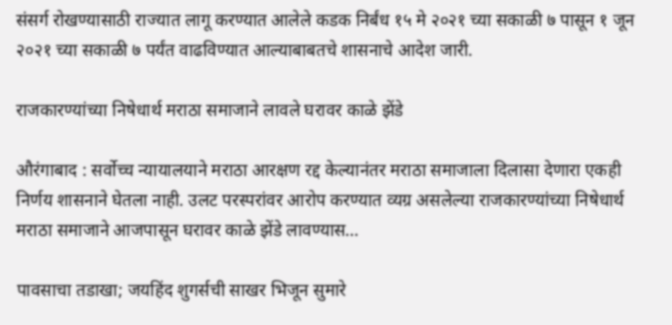संसर्ग रोखण्यासाठी राज्यात लागू करण्यात आलेले कडक निर्बंध १५ मे २०२१ च्या सकाळी ७ पासून १ जून २०२१ च्या सकाळी ७ पर्यंत वाढविण्यात आल्याबाबतचे शासनाचे आदेश जारी.

राजकारण्यांच्या निषेधार्थ मराठा समाजाने लावले घरावर काळे झेंडे

औरंगाबाद : सर्वोच्च न्यायालयाने मराठा आरक्षण रद्द केल्यानंतर मराठा समाजाला दिलासा देणारा एकही निर्णय शासनाने घेतला नाही. उलट परस्परांवर आरोप करण्यात व्यग्र असलेल्या राजकारण्यांच्या निषेधार्थ मराठा समाजाने आजपासून घरावर काळे झेंडे लावण्यास…

पावसाचा तडाखा; जयहिंद शुगर्सची साखर भिजून सुमारे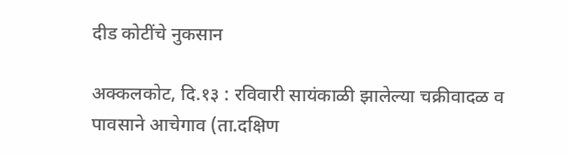दीड कोटींचे नुकसान

अक्कलकोट, दि.१३ : रविवारी सायंकाळी झालेल्या चक्रीवादळ व पावसाने आचेगाव (ता.दक्षिण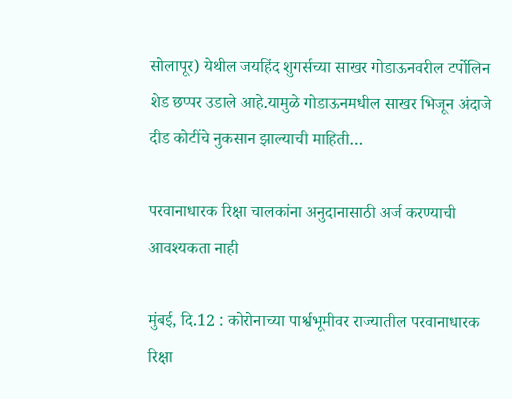सोलापूर) येथील जयहिंद शुगर्सच्या साखर गोडाऊनवरील टर्पोलिन शेड छप्पर उडाले आहे.यामुळे गोडाऊनमधील साखर भिजून अंदाजे दीड कोटींचे नुकसान झाल्याची माहिती…

परवानाधारक रिक्षा चालकांना अनुदानासाठी अर्ज करण्याची आवश्यकता नाही

मुंबई, दि.12 : कोरोनाच्या पार्श्वभूमीवर राज्यातील परवानाधारक रिक्षा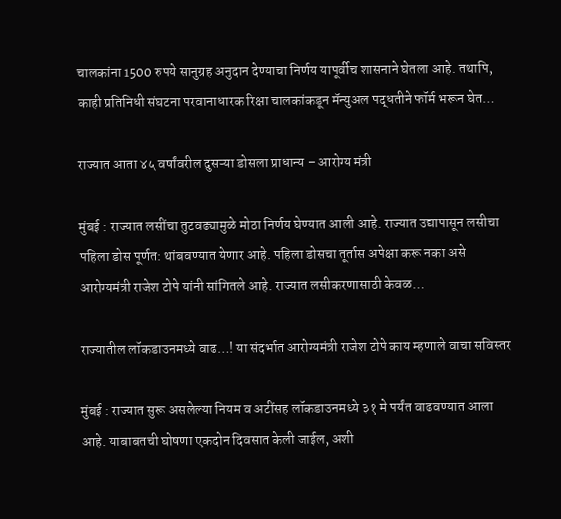चालकांना 1500 रुपये सानुग्रह अनुदान देण्याचा निर्णय यापूर्वीच शासनाने घेतला आहे. तथापि, काही प्रतिनिधी संघटना परवानाधारक रिक्षा चालकांकडून मॅन्युअल पद्धतीने फॉर्म भरून घेत…

राज्यात आता ४५ वर्षांवरील दुसऱ्या डोसला प्राधान्य – आरोग्य मंत्री

मुंबई : राज्यात लसींचा तुटवढ्यामुळे मोठा निर्णय घेण्यात आली आहे. राज्यात उद्यापासून लसीचा पहिला डोस पूर्णत: थांबवण्यात येणार आहे. पहिला डोसचा तूर्तास अपेक्षा करू नका असे आरोग्यमंत्री राजेश टोपे यांनी सांगितले आहे. राज्यात लसीकरणासाठी केवळ…

राज्यातील लॉकडाउनमध्ये वाढ…! या संदर्भात आरोग्यमंत्री राजेश टोपे काय म्हणाले वाचा सविस्तर

मुंबई : राज्यात सुरू असलेल्या नियम व अटींसह लॉकडाउनमध्ये ३१ मे पर्यंत वाढवण्यात आला आहे. याबाबतची घोषणा एकदोन दिवसात केली जाईल, अशी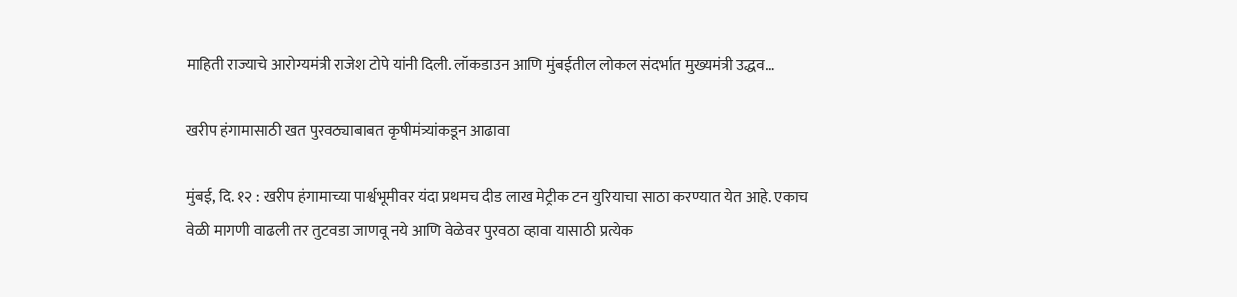माहिती राज्याचे आरोग्यमंत्री राजेश टोपे यांनी दिली. लॉकडाउन आणि मुंबईतील लोकल संदर्भात मुख्यमंत्री उद्धव…

खरीप हंगामासाठी खत पुरवठ्याबाबत कृषीमंत्र्यांकडून आढावा

मुंबई, दि. १२ : खरीप हंगामाच्या पार्श्वभूमीवर यंदा प्रथमच दीड लाख मेट्रीक टन युरियाचा साठा करण्यात येत आहे. एकाच वेळी मागणी वाढली तर तुटवडा जाणवू नये आणि वेळेवर पुरवठा व्हावा यासाठी प्रत्येक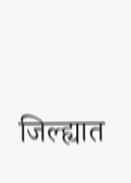जिल्ह्यात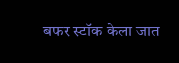बफर स्टॉक केला जात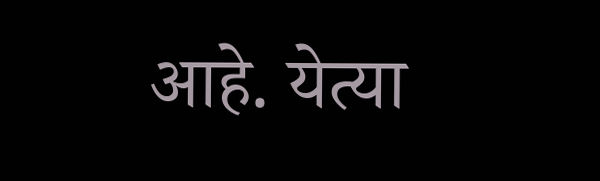आहे. येत्या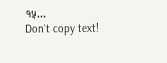१५…
Don`t copy text!